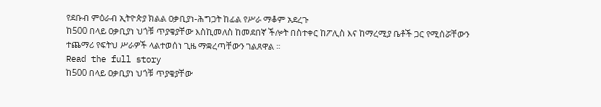የደቡብ ምዕራብ ኢትዮጵያ ክልል ዐቃቢያነ-ሕግጋት ከፊል የሥራ ማቆም አደረጉ
ከ500 በላይ ዐቃቢያነ ህጎቹ ጥያቄያቸው እስኪመለስ ከመደበኛ ችሎት በስተቀር ከፖሊስ እና ከማረሚያ ቤቶች ጋር የሚሰሯቸውን ተጨማሪ የፍትህ ሥራዎች ላልተወሰነ ጊዜ ማቋረጣቸውን ገልጸዋል ፡፡
Read the full story
ከ500 በላይ ዐቃቢያነ ህጎቹ ጥያቄያቸው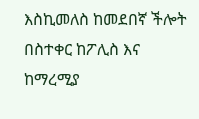እስኪመለስ ከመደበኛ ችሎት በስተቀር ከፖሊስ እና ከማረሚያ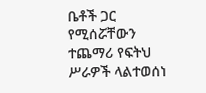ቤቶች ጋር የሚሰሯቸውን ተጨማሪ የፍትህ ሥራዎች ላልተወሰነ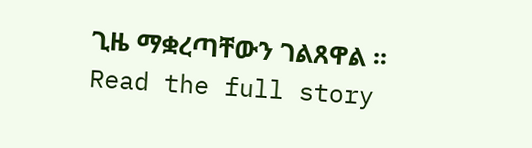ጊዜ ማቋረጣቸውን ገልጸዋል ፡፡
Read the full story